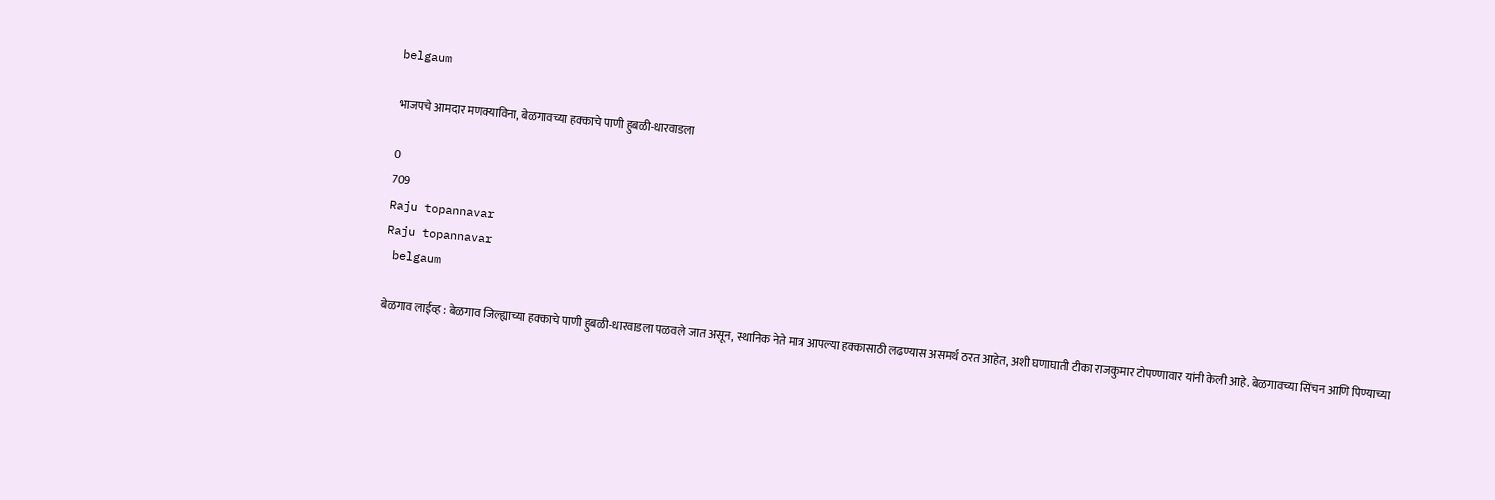belgaum

भाजपचे आमदार मणक्याविना, बेळगावच्या हक्काचे पाणी हुबळी-धारवाडला

0
709
Raju topannavar
Raju topannavar
 belgaum

बेळगाव लाईव्ह : बेळगाव जिल्ह्याच्या हक्काचे पाणी हुबळी-धारवाडला पळवले जात असून, स्थानिक नेते मात्र आपल्या हक्कासाठी लढण्यास असमर्थ ठरत आहेत, अशी घणाघाती टीका राजकुमार टोपण्णावार यांनी केली आहे. बेळगावच्या सिंचन आणि पिण्याच्या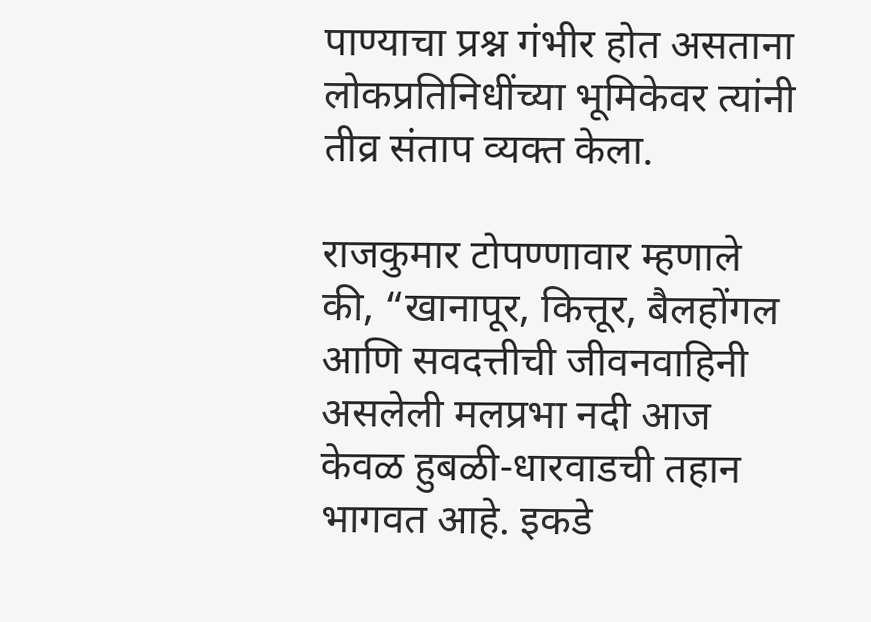पाण्याचा प्रश्न गंभीर होत असताना लोकप्रतिनिधींच्या भूमिकेवर त्यांनी तीव्र संताप व्यक्त केला.

राजकुमार टोपण्णावार म्हणाले की, “खानापूर, कित्तूर, बैलहोंगल आणि सवदत्तीची जीवनवाहिनी असलेली मलप्रभा नदी आज केवळ हुबळी-धारवाडची तहान भागवत आहे. इकडे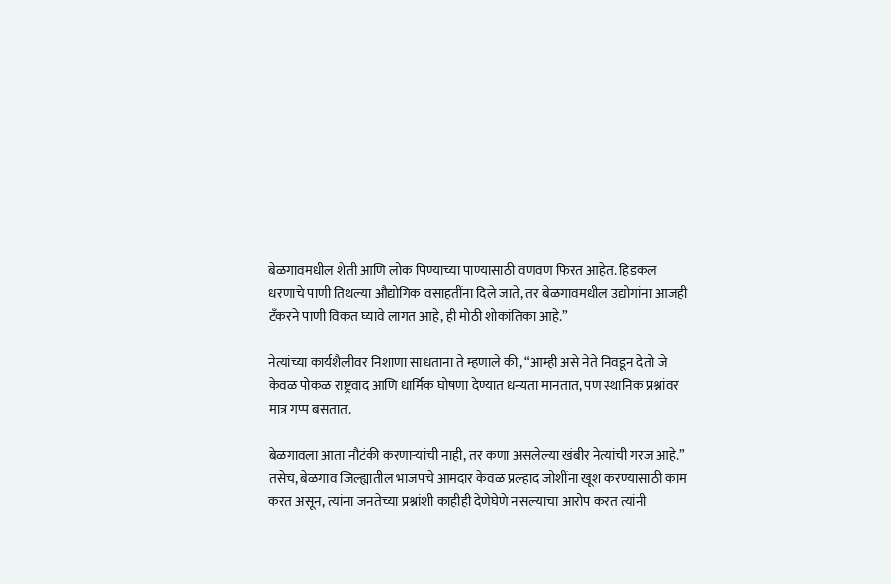बेळगावमधील शेती आणि लोक पिण्याच्या पाण्यासाठी वणवण फिरत आहेत. हिडकल धरणाचे पाणी तिथल्या औद्योगिक वसाहतींना दिले जाते, तर बेळगावमधील उद्योगांना आजही टँकरने पाणी विकत घ्यावे लागत आहे, ही मोठी शोकांतिका आहे.”

नेत्यांच्या कार्यशैलीवर निशाणा साधताना ते म्हणाले की, “आम्ही असे नेते निवडून देतो जे केवळ पोकळ राष्ट्रवाद आणि धार्मिक घोषणा देण्यात धन्यता मानतात, पण स्थानिक प्रश्नांवर मात्र गप्प बसतात.

बेळगावला आता नौटंकी करणाऱ्यांची नाही, तर कणा असलेल्या खंबीर नेत्यांची गरज आहे.” तसेच, बेळगाव जिल्ह्यातील भाजपचे आमदार केवळ प्रल्हाद जोशींना खूश करण्यासाठी काम करत असून, त्यांना जनतेच्या प्रश्नांशी काहीही देणेघेणे नसल्याचा आरोप करत त्यांनी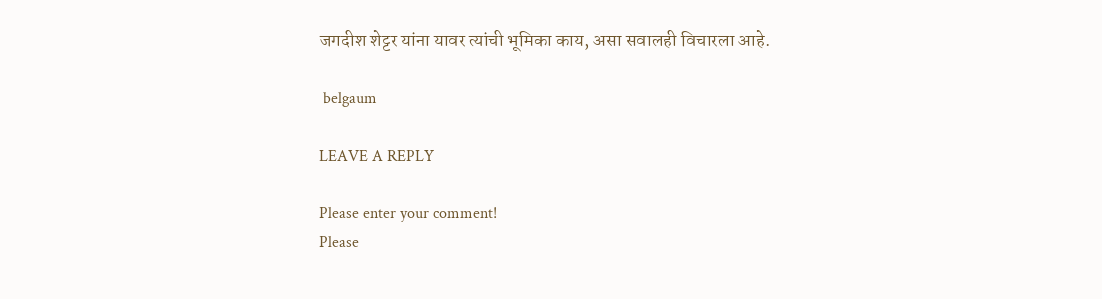जगदीश शेट्टर यांना यावर त्यांची भूमिका काय, असा सवालही विचारला आहे.

 belgaum

LEAVE A REPLY

Please enter your comment!
Please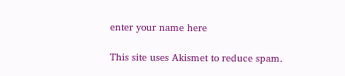enter your name here

This site uses Akismet to reduce spam.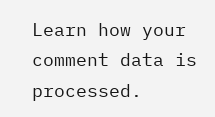Learn how your comment data is processed.